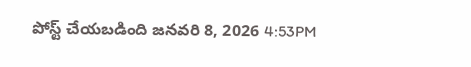పోస్ట్ చేయబడింది జనవరి 8, 2026 4:53PM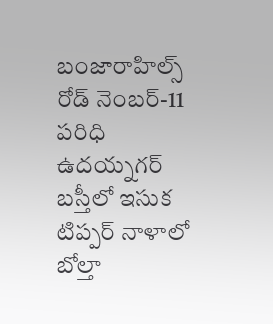బంజారాహిల్స్ రోడ్ నెంబర్-11 పరిధి ఉదయ్నగర్ బస్తీలో ఇసుక టిప్పర్ నాళాలో బోల్తా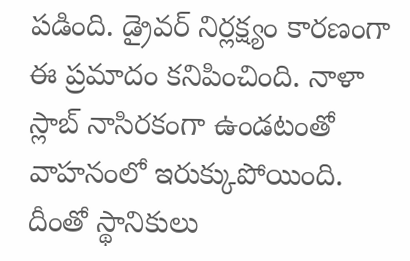పడింది. డ్రైవర్ నిర్లక్ష్యం కారణంగా ఈ ప్రమాదం కనిపించింది. నాళా స్లాబ్ నాసిరకంగా ఉండటంతో వాహనంలో ఇరుక్కుపోయింది. దీంతో స్థానికులు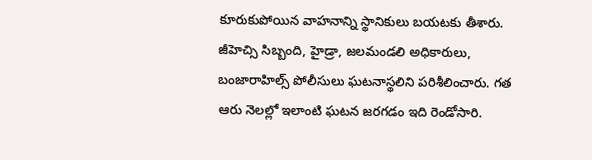కూరుకుపోయిన వాహనాన్ని స్థానికులు బయటకు తీశారు. జీహెచ్సి సిబ్బంది, హైడ్రా, జలమండలి అధికారులు, బంజారాహిల్స్ పోలీసులు ఘటనాస్థలిని పరిశీలించారు. గత ఆరు నెలల్లో ఇలాంటి ఘటన జరగడం ఇది రెండోసారి.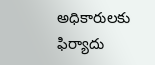అధికారులకు ఫిర్యాదు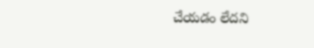చేయడం లేదని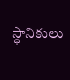స్ధానికులు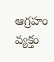ఆగ్రహం వ్యక్తం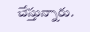చేస్తున్నారు.